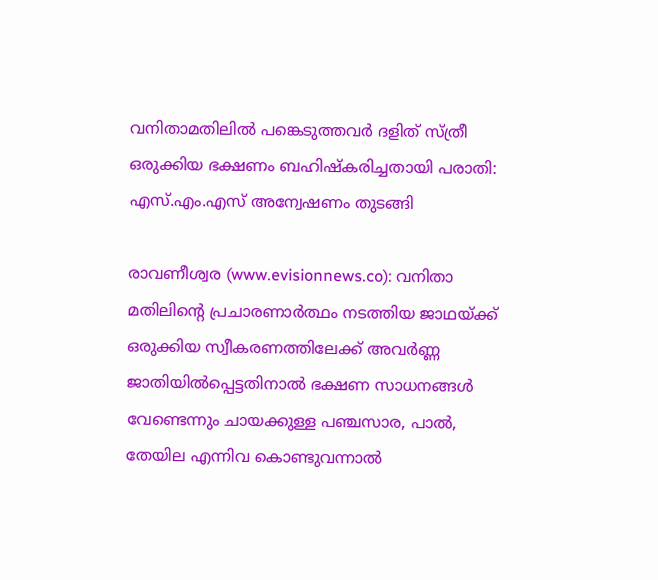വനിതാമതിലില്‍ പങ്കെടുത്തവര്‍ ദളിത് സ്ത്രീ ഒരുക്കിയ ഭക്ഷണം ബഹിഷ്‌കരിച്ചതായി പരാതി: എസ്.എം.എസ് അന്വേഷണം തുടങ്ങി

രാവണീശ്വര (www.evisionnews.co): വനിതാ മതിലിന്റെ പ്രചാരണാര്‍ത്ഥം നടത്തിയ ജാഥയ്ക്ക് ഒരുക്കിയ സ്വീകരണത്തിലേക്ക് അവര്‍ണ്ണ ജാതിയില്‍പ്പെട്ടതിനാല്‍ ഭക്ഷണ സാധനങ്ങള്‍ വേണ്ടെന്നും ചായക്കുള്ള പഞ്ചസാര, പാല്‍, തേയില എന്നിവ കൊണ്ടുവന്നാല്‍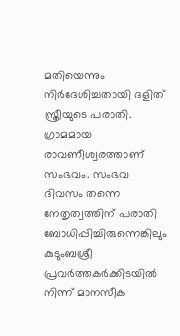മതിയെന്നും നിര്‍ദേശിച്ചതായി ദളിത് സ്ത്രീയുടെ പരാതി. ഗ്രാമമായ രാവണീശ്വരത്താണ് സംഭവം. സംഭവ ദിവസം തന്നെ നേതൃത്വത്തിന് പരാതി ബോധിപ്പിച്ചിരുന്നെങ്കിലും കുടുംബശ്രീ പ്രവര്‍ത്തകര്‍ക്കിടയില്‍ നിന്ന് മാനസീക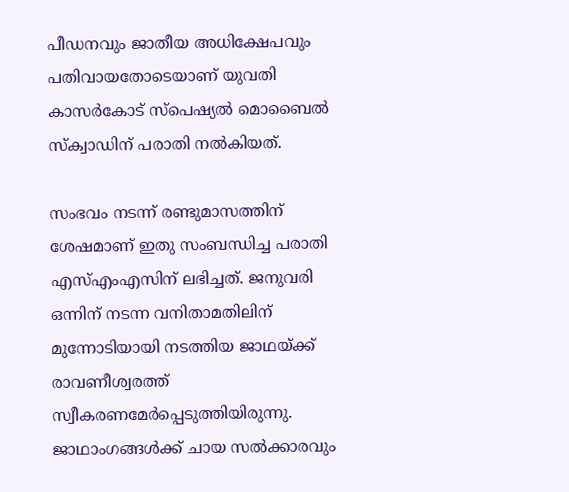പീഡനവും ജാതീയ അധിക്ഷേപവും പതിവായതോടെയാണ് യുവതി കാസര്‍കോട് സ്പെഷ്യല്‍ മൊബൈല്‍ സ്‌ക്വാഡിന് പരാതി നല്‍കിയത്.

സംഭവം നടന്ന് രണ്ടുമാസത്തിന് ശേഷമാണ് ഇതു സംബന്ധിച്ച പരാതി എസ്എംഎസിന് ലഭിച്ചത്. ജനുവരി ഒന്നിന് നടന്ന വനിതാമതിലിന് മുന്നോടിയായി നടത്തിയ ജാഥയ്ക്ക് രാവണീശ്വരത്ത് സ്വീകരണമേര്‍പ്പെടുത്തിയിരുന്നു. ജാഥാംഗങ്ങള്‍ക്ക് ചായ സല്‍ക്കാരവും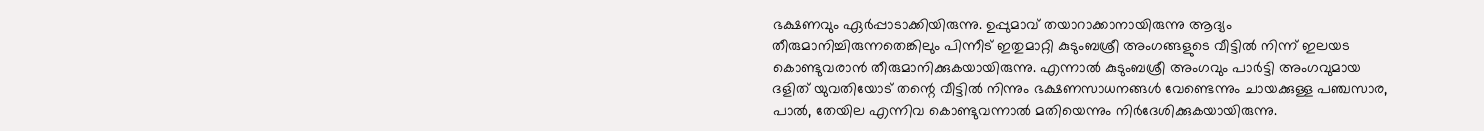ഭക്ഷണവും ഏര്‍പ്പാടാക്കിയിരുന്നു. ഉപ്പുമാവ് തയാറാക്കാനായിരുന്നു ആദ്യം തീരുമാനിച്ചിരുന്നതെങ്കിലും പിന്നീട് ഇതുമാറ്റി കുടുംബശ്രീ അംഗങ്ങളുടെ വീട്ടില്‍ നിന്ന് ഇലയട കൊണ്ടുവരാന്‍ തീരുമാനിക്കുകയായിരുന്നു. എന്നാല്‍ കുടുംബശ്രീ അംഗവും പാര്‍ട്ടി അംഗവുമായ ദളിത് യുവതിയോട് തന്റെ വീട്ടില്‍ നിന്നും ഭക്ഷണസാധനങ്ങള്‍ വേണ്ടെന്നും ചായക്കുള്ള പഞ്ചസാര, പാല്‍, തേയില എന്നിവ കൊണ്ടുവന്നാല്‍ മതിയെന്നും നിര്‍ദേശിക്കുകയായിരുന്നു.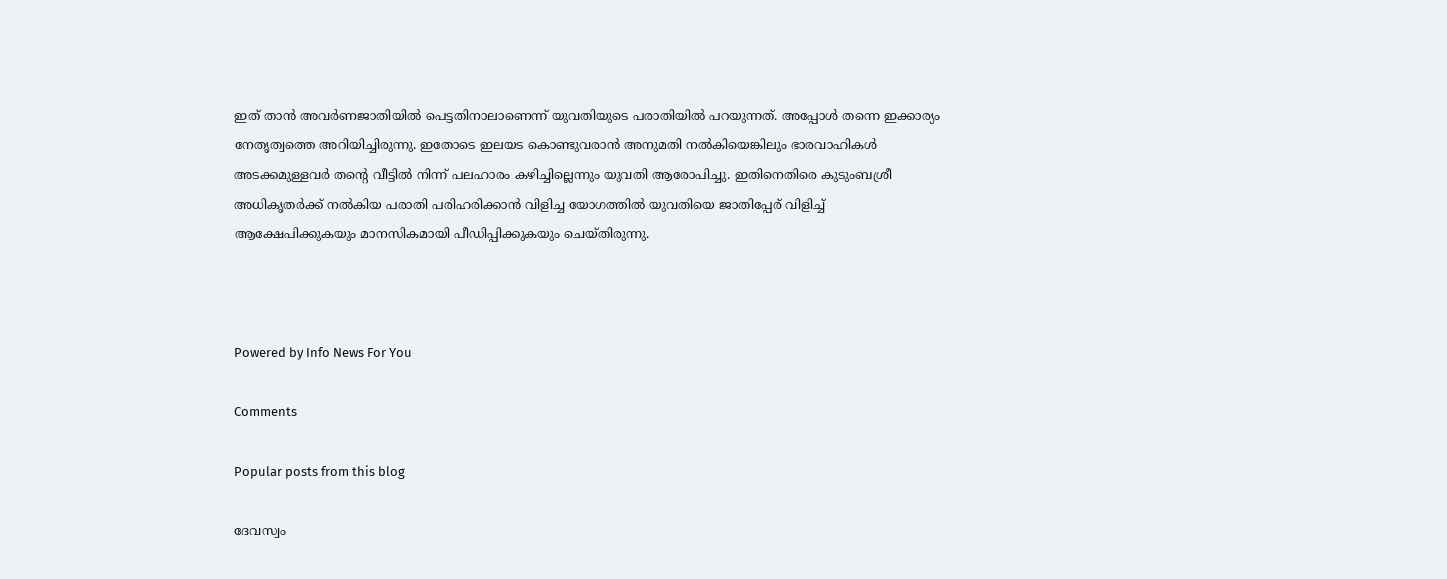ഇത് താന്‍ അവര്‍ണജാതിയില്‍ പെട്ടതിനാലാണെന്ന് യുവതിയുടെ പരാതിയില്‍ പറയുന്നത്. അപ്പോള്‍ തന്നെ ഇക്കാര്യം നേതൃത്വത്തെ അറിയിച്ചിരുന്നു. ഇതോടെ ഇലയട കൊണ്ടുവരാന്‍ അനുമതി നല്‍കിയെങ്കിലും ഭാരവാഹികള്‍ അടക്കമുള്ളവര്‍ തന്റെ വീട്ടില്‍ നിന്ന് പലഹാരം കഴിച്ചില്ലെന്നും യുവതി ആരോപിച്ചു. ഇതിനെതിരെ കുടുംബശ്രീ അധികൃതര്‍ക്ക് നല്‍കിയ പരാതി പരിഹരിക്കാന്‍ വിളിച്ച യോഗത്തില്‍ യുവതിയെ ജാതിപ്പേര് വിളിച്ച് ആക്ഷേപിക്കുകയും മാനസികമായി പീഡിപ്പിക്കുകയും ചെയ്തിരുന്നു.



Powered by Info News For You

Comments

Popular posts from this blog

ദേവസ്വം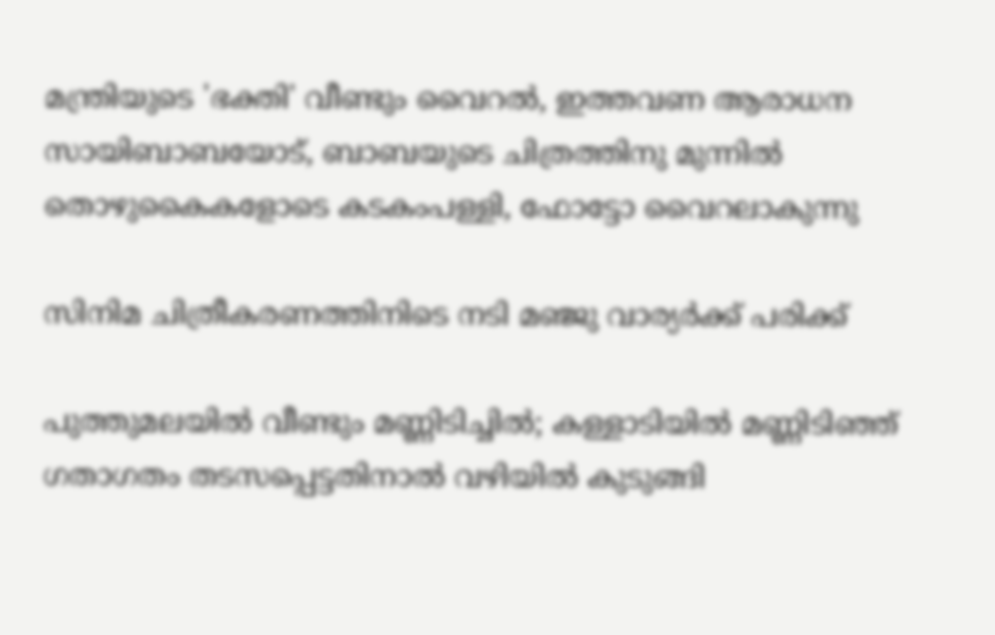മന്ത്രിയുടെ 'ഭക്തി' വീണ്ടും വൈറല്‍, ഇത്തവണ ആരാധന സായിബാബയോട്, ബാബയുടെ ചിത്രത്തിനു മുന്നില്‍ തൊഴുകൈകളോടെ കടകംപള്ളി, ഫോട്ടോ വൈറലാകുന്നു

സിനിമ ചിത്രീകരണത്തിനിടെ നടി മഞ്ജു വാര്യര്‍ക്ക് പരിക്ക്

പുത്തുമലയില്‍ വീണ്ടും മണ്ണിടിച്ചില്‍; കള്ളാടിയില്‍ മണ്ണിടിഞ്ഞ് ഗതാഗതം തടസപ്പെട്ടതിനാല്‍ വഴിയില്‍ കുടുങ്ങി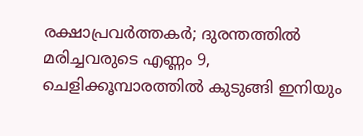രക്ഷാപ്രവര്‍ത്തകര്‍; ദുരന്തത്തില്‍ മരിച്ചവരുടെ എണ്ണം 9, ചെളിക്കൂമ്പാരത്തില്‍ കുടുങ്ങി ഇനിയും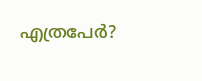എത്രപേര്‍?